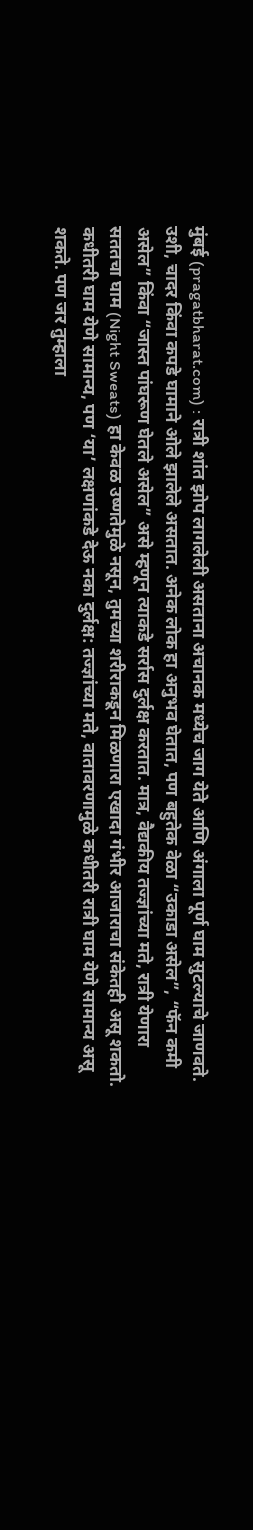मुंबई (pragatbharat.com) : रात्री शांत झोप लागलेली असताना अचानक मध्येच जाग येते आणि अंगाला पूर्ण घाम सुटल्याचे जाणवते. उशी, चादर किंवा कपडे घामाने ओले झालेले असतात. अनेक लोक हा अनुभव घेतात, पण बहुतेक वेळा “उकाडा असेल”, “फॅन कमी असेल” किंवा “जास्त पांघरूण घेतले असेल” असे म्हणून त्याकडे सर्रास दुर्लक्ष करतात. मात्र, वैद्यकीय तज्ज्ञांच्या मते, रात्री येणारा सततचा घाम (Night Sweats) हा केवळ उष्णतेमुळे नसून, तुमच्या शरीराकडून मिळणारा एखादा गंभीर आजाराचा संकेतही असू शकतो.
कधीतरी घाम येणे सामान्य, पण ‘या’ लक्षणांकडे देऊ नका दुर्लक्ष: तज्ज्ञांच्या मते, वातावरणामुळे कधीतरी रात्री घाम येणे सामान्य असू शकते. पण जर तुम्हाला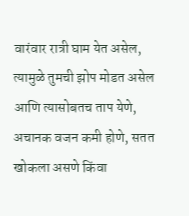वारंवार रात्री घाम येत असेल, त्यामुळे तुमची झोप मोडत असेल आणि त्यासोबतच ताप येणे, अचानक वजन कमी होणे, सतत खोकला असणे किंवा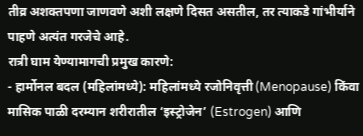तीव्र अशक्तपणा जाणवणे अशी लक्षणे दिसत असतील, तर त्याकडे गांभीर्याने पाहणे अत्यंत गरजेचे आहे.
रात्री घाम येण्यामागची प्रमुख कारणे:
- हार्मोनल बदल (महिलांमध्ये): महिलांमध्ये रजोनिवृत्ती (Menopause) किंवा मासिक पाळी दरम्यान शरीरातील ‘इस्ट्रोजेन’ (Estrogen) आणि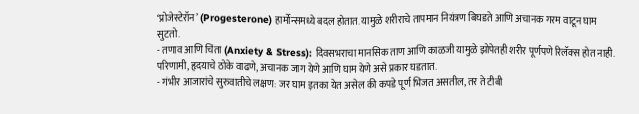‘प्रोजेस्टेरॉन’ (Progesterone) हार्मोन्समध्ये बदल होतात. यामुळे शरीराचे तापमान नियंत्रण बिघडते आणि अचानक गरम वाटून घाम सुटतो.
- तणाव आणि चिंता (Anxiety & Stress): दिवसभराचा मानसिक ताण आणि काळजी यामुळे झोपेतही शरीर पूर्णपणे रिलॅक्स होत नाही. परिणामी, हृदयाचे ठोके वाढणे, अचानक जाग येणे आणि घाम येणे असे प्रकार घडतात.
- गंभीर आजारांचे सुरुवातीचे लक्षण: जर घाम इतका येत असेल की कपडे पूर्ण भिजत असतील, तर ते टीबी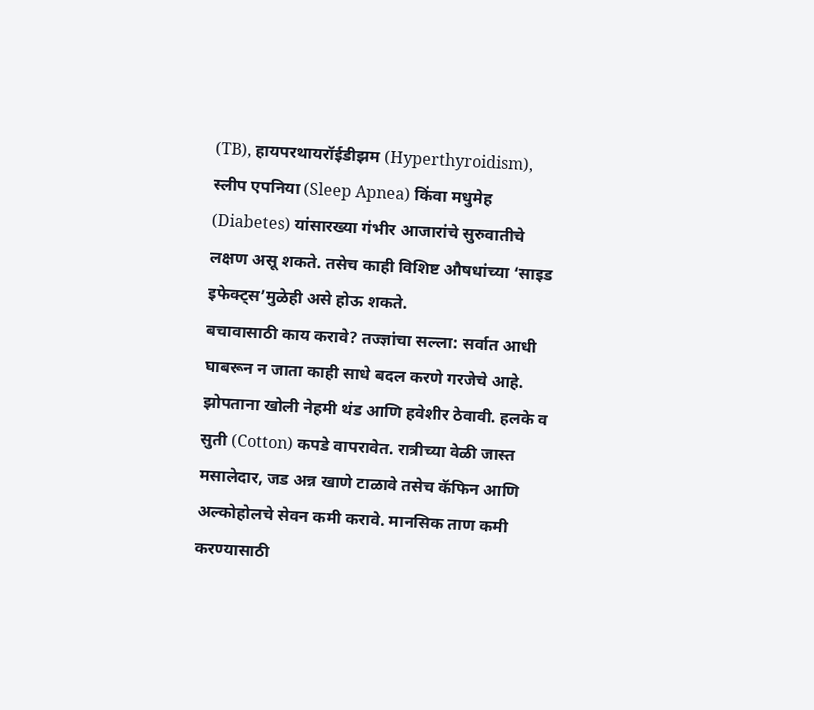(TB), हायपरथायरॉईडीझम (Hyperthyroidism), स्लीप एपनिया (Sleep Apnea) किंवा मधुमेह (Diabetes) यांसारख्या गंभीर आजारांचे सुरुवातीचे लक्षण असू शकते. तसेच काही विशिष्ट औषधांच्या ‘साइड इफेक्ट्स’मुळेही असे होऊ शकते.
बचावासाठी काय करावे? तज्ज्ञांचा सल्ला: सर्वात आधी घाबरून न जाता काही साधे बदल करणे गरजेचे आहे. झोपताना खोली नेहमी थंड आणि हवेशीर ठेवावी. हलके व सुती (Cotton) कपडे वापरावेत. रात्रीच्या वेळी जास्त मसालेदार, जड अन्न खाणे टाळावे तसेच कॅफिन आणि अल्कोहोलचे सेवन कमी करावे. मानसिक ताण कमी करण्यासाठी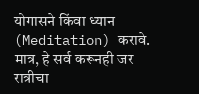योगासने किंवा ध्यान (Meditation) करावे. मात्र, हे सर्व करूनही जर रात्रीचा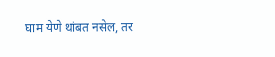घाम येणे थांबत नसेल, तर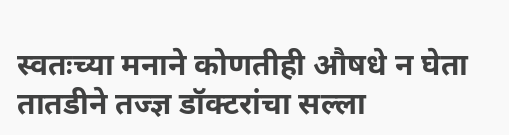स्वतःच्या मनाने कोणतीही औषधे न घेता तातडीने तज्ज्ञ डॉक्टरांचा सल्ला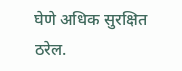घेणे अधिक सुरक्षित ठरेल.